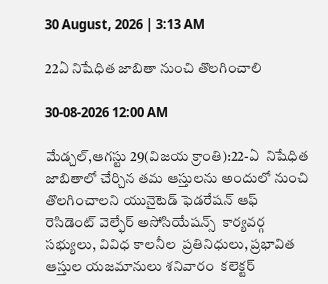30 August, 2026 | 3:13 AM

22ఏ నిషేధిత జాబితా నుంచి తొలగించాలి

30-08-2026 12:00 AM

మేడ్చల్,ఆగస్టు 29(విజయ క్రాంతి):22-ఏ  నిషేధిత  జాబితాలో చేర్చిన తమ ఆస్తులను అందులో నుంచి తొలగించాలని యునైటెడ్ ఫెడరేషన్ ఆఫ్ రెసిడెంట్ వెల్ఫేర్ అసోసియేషన్స్  కార్యవర్గ సభ్యులు, వివిధ కాలనీల  ప్రతినిధులు, ప్రభావిత ఆస్తుల యజమానులు శనివారం  కలెక్టర్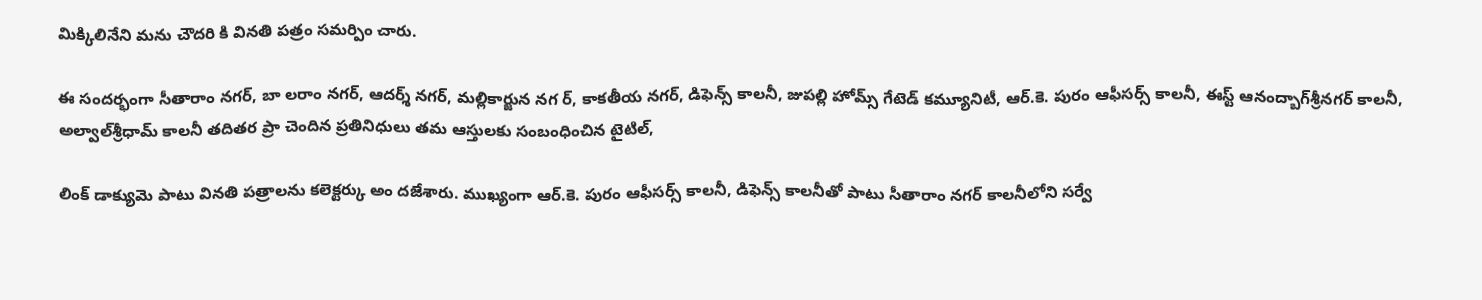మిక్కిలినేని మను చౌదరి కి వినతి పత్రం సమర్పిం చారు.

ఈ సందర్భంగా సీతారాం నగర్, బా లరాం నగర్, ఆదర్శ్ నగర్, మల్లికార్జున నగ ర్, కాకతీయ నగర్, డిఫెన్స్ కాలనీ, జుపల్లి హోమ్స్ గేటెడ్ కమ్యూనిటీ, ఆర్.కె. పురం ఆఫీసర్స్ కాలనీ, ఈస్ట్ ఆనంద్బాగ్‌శ్రీనగర్ కాలనీ, అల్వాల్‌శ్రీధామ్ కాలనీ తదితర ప్రా చెందిన ప్రతినిధులు తమ ఆస్తులకు సంబంధించిన టైటిల్,

లింక్ డాక్యుమె పాటు వినతి పత్రాలను కలెక్టర్కు అం దజేశారు. ముఖ్యంగా ఆర్.కె. పురం ఆఫీసర్స్ కాలనీ, డిఫెన్స్ కాలనీతో పాటు సీతారాం నగర్ కాలనీలోని సర్వే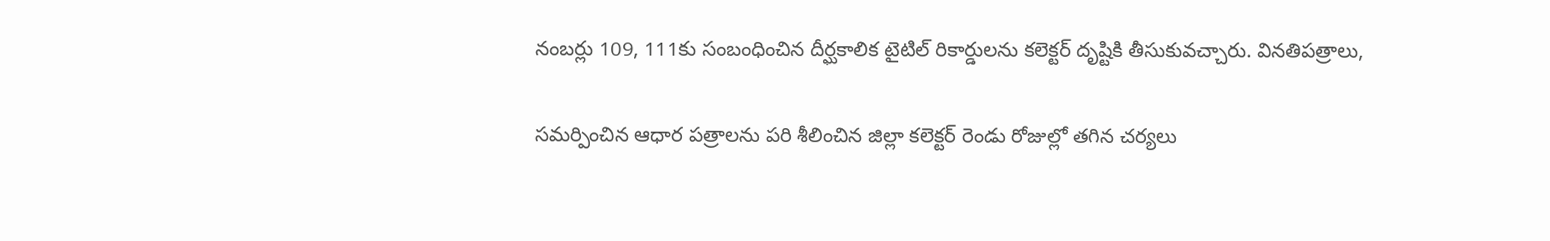నంబర్లు 109, 111కు సంబంధించిన దీర్ఘకాలిక టైటిల్ రికార్డులను కలెక్టర్ దృష్టికి తీసుకువచ్చారు. వినతిపత్రాలు,

సమర్పించిన ఆధార పత్రాలను పరి శీలించిన జిల్లా కలెక్టర్ రెండు రోజుల్లో తగిన చర్యలు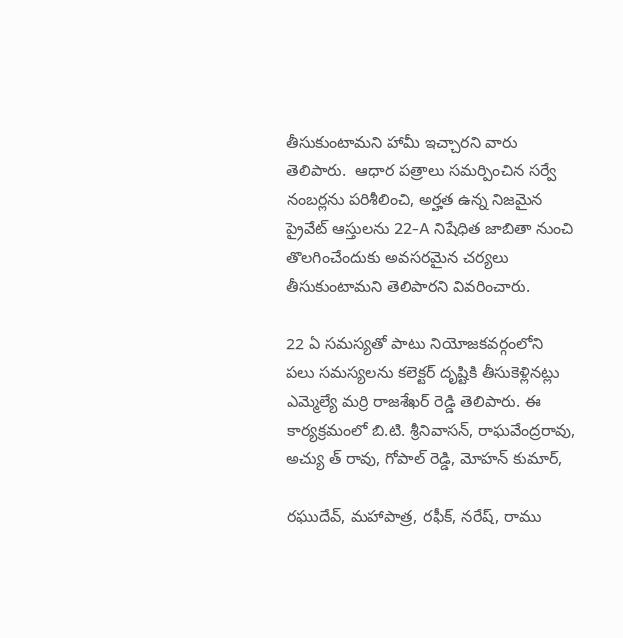తీసుకుంటామని హామీ ఇచ్చారని వారు తెలిపారు.  ఆధార పత్రాలు సమర్పించిన సర్వే నంబర్లను పరిశీలించి, అర్హత ఉన్న నిజమైన ప్రైవేట్ ఆస్తులను 22-A నిషేధిత జాబితా నుంచి తొలగించేందుకు అవసరమైన చర్యలు తీసుకుంటామని తెలిపారని వివరించారు.

22 ఏ సమస్యతో పాటు నియోజకవర్గంలోని పలు సమస్యలను కలెక్టర్ దృష్టికి తీసుకెళ్లినట్లు ఎమ్మెల్యే మర్రి రాజశేఖర్ రెడ్డి తెలిపారు. ఈ కార్యక్రమంలో బి.టి. శ్రీనివాసన్, రాఘవేంద్రరావు, అచ్యు త్ రావు, గోపాల్ రెడ్డి, మోహన్ కుమార్,

రఘుదేవ్, మహాపాత్ర, రఫీక్, నరేష్, రాము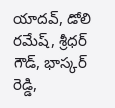యాదవ్, డోలి రమేష్, శ్రీధర్ గౌడ్, భాస్కర్ రెడ్డి,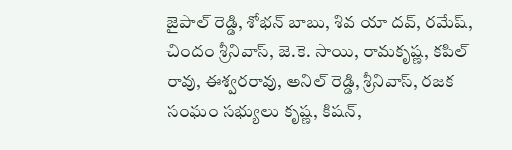జైపాల్ రెడ్డి, శోభన్ బాబు, శివ యా దవ్, రమేష్, చిందం శ్రీనివాస్, జె.కె. సాయి, రామకృష్ణ, కపిల్ రావు, ఈశ్వరరావు, అనిల్ రెడ్డి, శ్రీనివాస్, రజక సంఘం సభ్యులు కృష్ణ, కిషన్,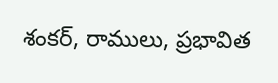శంకర్, రాములు, ప్రభావిత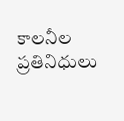కాలనీల ప్రతినిధులు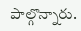పాల్గొన్నారు.